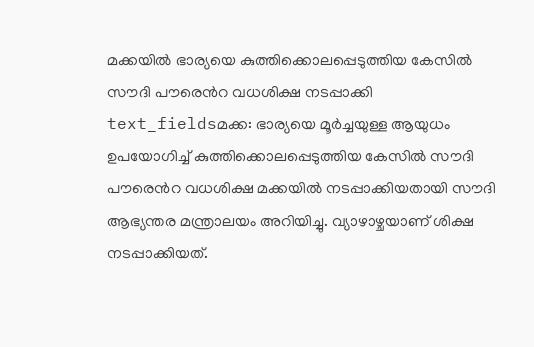മക്കയിൽ ഭാര്യയെ കുത്തിക്കൊലപ്പെടുത്തിയ കേസിൽ സൗദി പൗരെൻറ വധശിക്ഷ നടപ്പാക്കി
text_fieldsമക്ക: ഭാര്യയെ മൂർച്ചയുള്ള ആയുധം ഉപയോഗിച്ച് കുത്തിക്കൊലപ്പെടുത്തിയ കേസിൽ സൗദി പൗരെൻറ വധശിക്ഷ മക്കയിൽ നടപ്പാക്കിയതായി സൗദി ആഭ്യന്തര മന്ത്രാലയം അറിയിച്ചു. വ്യാഴാഴ്ചയാണ് ശിക്ഷ നടപ്പാക്കിയത്.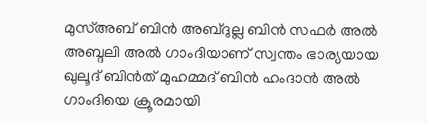മുസ്അബ് ബിൻ അബ്ദുല്ല ബിൻ സഫർ അൽ അബ്ദലി അൽ ഗാംദിയാണ് സ്വന്തം ഭാര്യയായ ഖുലൂദ് ബിൻത് മുഹമ്മദ് ബിൻ ഹംദാൻ അൽ ഗാംദിയെ ക്രൂരമായി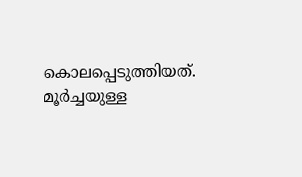കൊലപ്പെടുത്തിയത്. മൂർച്ചയുള്ള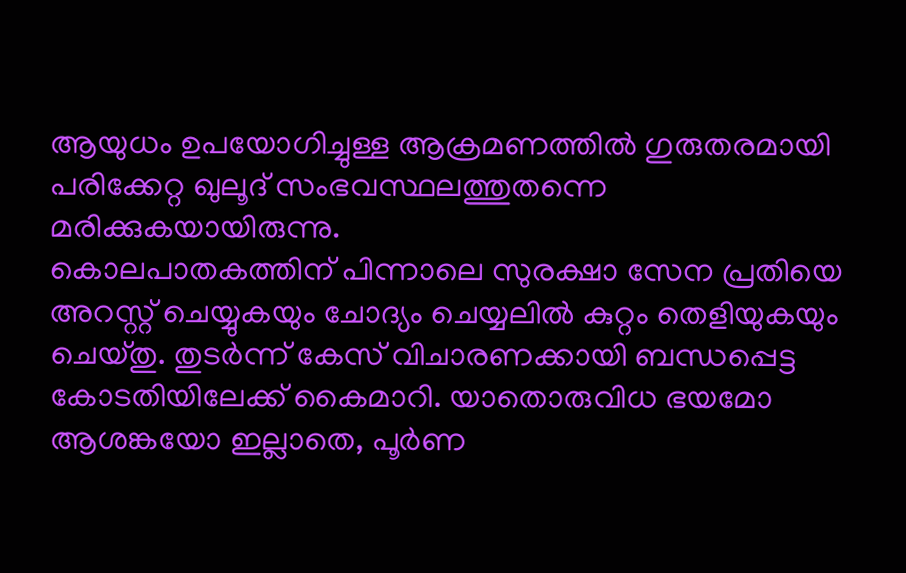ആയുധം ഉപയോഗിച്ചുള്ള ആക്രമണത്തിൽ ഗുരുതരമായി പരിക്കേറ്റ ഖുലൂദ് സംഭവസ്ഥലത്തുതന്നെ മരിക്കുകയായിരുന്നു.
കൊലപാതകത്തിന് പിന്നാലെ സുരക്ഷാ സേന പ്രതിയെ അറസ്റ്റ് ചെയ്യുകയും ചോദ്യം ചെയ്യലിൽ കുറ്റം തെളിയുകയും ചെയ്തു. തുടർന്ന് കേസ് വിചാരണക്കായി ബന്ധപ്പെട്ട കോടതിയിലേക്ക് കൈമാറി. യാതൊരുവിധ ഭയമോ ആശങ്കയോ ഇല്ലാതെ, പൂർണ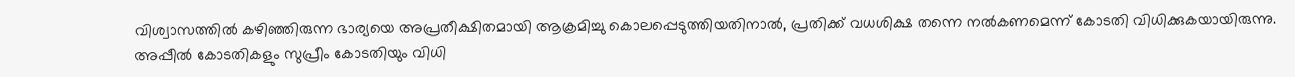വിശ്വാസത്തിൽ കഴിഞ്ഞിരുന്ന ഭാര്യയെ അപ്രതീക്ഷിതമായി ആക്രമിച്ചു കൊലപ്പെടുത്തിയതിനാൽ, പ്രതിക്ക് വധശിക്ഷ തന്നെ നൽകണമെന്ന് കോടതി വിധിക്കുകയായിരുന്നു.
അപ്പീൽ കോടതികളും സുപ്രീം കോടതിയും വിധി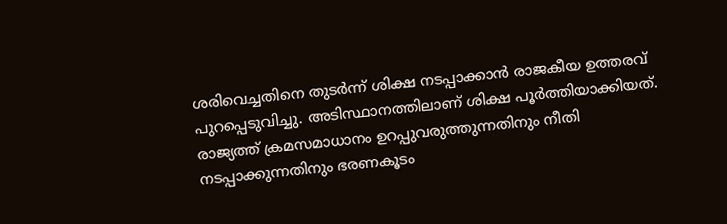ശരിവെച്ചതിനെ തുടർന്ന് ശിക്ഷ നടപ്പാക്കാൻ രാജകീയ ഉത്തരവ് പുറപ്പെടുവിച്ചു. അടിസ്ഥാനത്തിലാണ് ശിക്ഷ പൂർത്തിയാക്കിയത്.
രാജ്യത്ത് ക്രമസമാധാനം ഉറപ്പുവരുത്തുന്നതിനും നീതി നടപ്പാക്കുന്നതിനും ഭരണകൂടം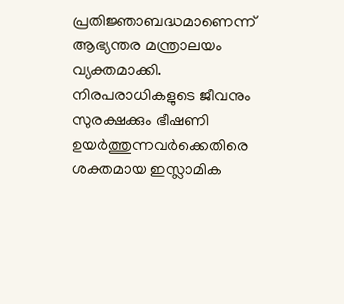പ്രതിജ്ഞാബദ്ധമാണെന്ന് ആഭ്യന്തര മന്ത്രാലയം വ്യക്തമാക്കി. നിരപരാധികളുടെ ജീവനും സുരക്ഷക്കും ഭീഷണി ഉയർത്തുന്നവർക്കെതിരെ ശക്തമായ ഇസ്ലാമിക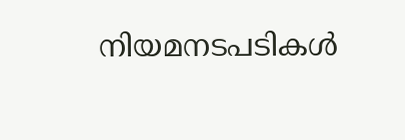നിയമനടപടികൾ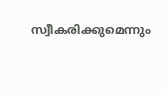സ്വീകരിക്കുമെന്നും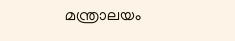മന്ത്രാലയം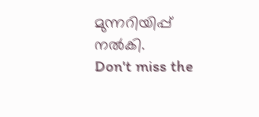മുന്നറിയിപ്പ് നൽകി.
Don't miss the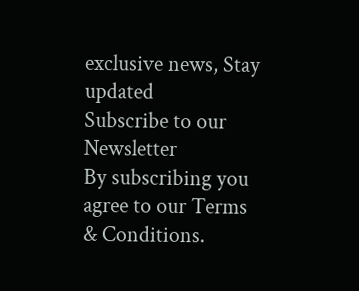exclusive news, Stay updated
Subscribe to our Newsletter
By subscribing you agree to our Terms & Conditions.